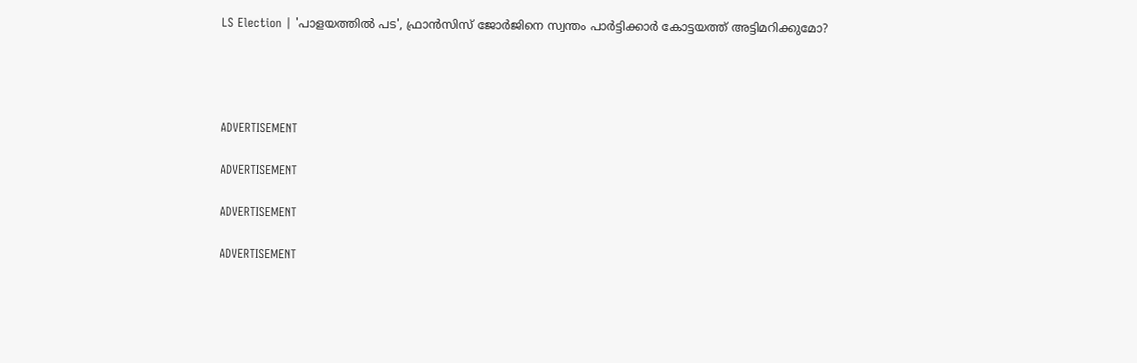LS Election | 'പാളയത്തിൽ പട', ഫ്രാൻസിസ് ജോർജിനെ സ്വന്തം പാർട്ടിക്കാർ കോട്ടയത്ത് അട്ടിമറിക്കുമോ?




ADVERTISEMENT

ADVERTISEMENT

ADVERTISEMENT

ADVERTISEMENT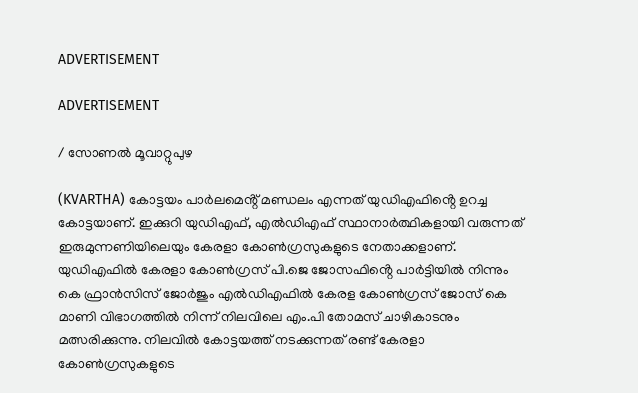ADVERTISEMENT

ADVERTISEMENT

/ സോണൽ മൂവാറ്റുപുഴ

(KVARTHA) കോട്ടയം പാർലമെൻ്റ് മണ്ഡലം എന്നത് യുഡിഎഫിൻ്റെ ഉറച്ച കോട്ടയാണ്. ഇക്കുറി യുഡിഎഫ്, എൽഡിഎഫ് സ്ഥാനാർത്ഥികളായി വരുന്നത് ഇരുമുന്നണിയിലെയും കേരളാ കോൺഗ്രസുകളുടെ നേതാക്കളാണ്. യുഡിഎഫിൽ കേരളാ കോൺഗ്രസ് പി.ജെ ജോസഫിൻ്റെ പാർട്ടിയിൽ നിന്നും കെ ഫ്രാൻസിസ് ജോർജും എൽഡിഎഫിൽ കേരള കോൺഗ്രസ് ജോസ് കെ മാണി വിഭാഗത്തിൽ നിന്ന് നിലവിലെ എം.പി തോമസ് ചാഴികാടനും മത്സരിക്കുന്നു. നിലവിൽ കോട്ടയത്ത് നടക്കുന്നത് രണ്ട് കേരളാ കോൺഗ്രസുകളുടെ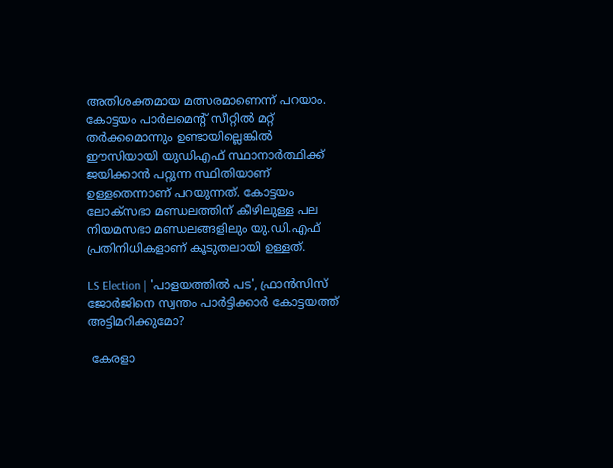അതിശക്തമായ മത്സരമാണെന്ന് പറയാം. കോട്ടയം പാർലമെൻ്റ് സീറ്റിൽ മറ്റ് തർക്കമൊന്നും ഉണ്ടായില്ലെങ്കിൽ ഈസിയായി യുഡിഎഫ് സ്ഥാനാർത്ഥിക്ക് ജയിക്കാൻ പറ്റുന്ന സ്ഥിതിയാണ് ഉള്ളതെന്നാണ് പറയുന്നത്. കോട്ടയം ലോക്സഭാ മണ്ഡലത്തിന് കീഴിലുള്ള പല നിയമസഭാ മണ്ഡലങ്ങളിലും യു.ഡി.എഫ് പ്രതിനിധികളാണ് കൂടുതലായി ഉള്ളത്.

LS Election | 'പാളയത്തിൽ പട', ഫ്രാൻസിസ് ജോർജിനെ സ്വന്തം പാർട്ടിക്കാർ കോട്ടയത്ത് അട്ടിമറിക്കുമോ?

 കേരളാ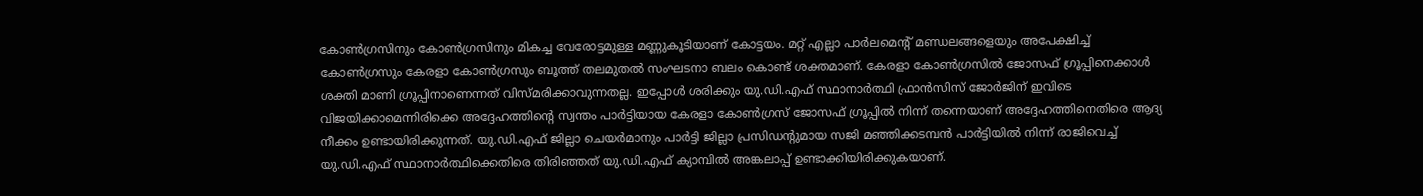കോൺഗ്രസിനും കോൺഗ്രസിനും മികച്ച വേരോട്ടമുള്ള മണ്ണുകൂടിയാണ് കോട്ടയം. മറ്റ് എല്ലാ പാർലമെൻ്റ് മണ്ഡലങ്ങളെയും അപേക്ഷിച്ച് കോൺഗ്രസും കേരളാ കോൺഗ്രസും ബൂത്ത് തലമുതൽ സംഘടനാ ബലം കൊണ്ട് ശക്തമാണ്. കേരളാ കോൺഗ്രസിൽ ജോസഫ് ഗ്രൂപ്പിനെക്കാൾ ശക്തി മാണി ഗ്രൂപ്പിനാണെന്നത് വിസ്മരിക്കാവുന്നതല്ല. ഇപ്പോൾ ശരിക്കും യു.ഡി.എഫ് സ്ഥാനാർത്ഥി ഫ്രാൻസിസ് ജോർജിന് ഇവിടെ വിജയിക്കാമെന്നിരിക്കെ അദ്ദേഹത്തിൻ്റെ സ്വന്തം പാർട്ടിയായ കേരളാ കോൺഗ്രസ് ജോസഫ് ഗ്രൂപ്പിൽ നിന്ന് തന്നെയാണ് അദ്ദേഹത്തിനെതിരെ ആദ്യ നീക്കം ഉണ്ടായിരിക്കുന്നത്. യു.ഡി.എഫ് ജില്ലാ ചെയർമാനും പാർട്ടി ജില്ലാ പ്രസിഡൻ്റുമായ സജി മഞ്ഞിക്കടമ്പൻ പാർട്ടിയിൽ നിന്ന് രാജിവെച്ച് യു.ഡി.എഫ് സ്ഥാനാർത്ഥിക്കെതിരെ തിരിഞ്ഞത് യു.ഡി.എഫ് ക്യാമ്പിൽ അങ്കലാപ്പ് ഉണ്ടാക്കിയിരിക്കുകയാണ്.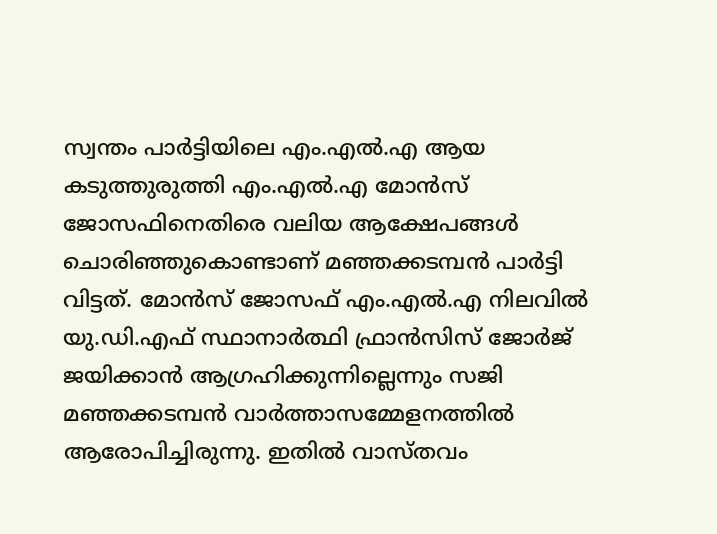സ്വന്തം പാർട്ടിയിലെ എം.എൽ.എ ആയ കടുത്തുരുത്തി എം.എൽ.എ മോൻസ് ജോസഫിനെതിരെ വലിയ ആക്ഷേപങ്ങൾ ചൊരിഞ്ഞുകൊണ്ടാണ് മഞ്ഞക്കടമ്പൻ പാർട്ടി വിട്ടത്. മോൻസ് ജോസഫ് എം.എൽ.എ നിലവിൽ യു.ഡി.എഫ് സ്ഥാനാർത്ഥി ഫ്രാൻസിസ് ജോർജ് ജയിക്കാൻ ആഗ്രഹിക്കുന്നില്ലെന്നും സജി മഞ്ഞക്കടമ്പൻ വാർത്താസമ്മേളനത്തിൽ ആരോപിച്ചിരുന്നു. ഇതിൽ വാസ്തവം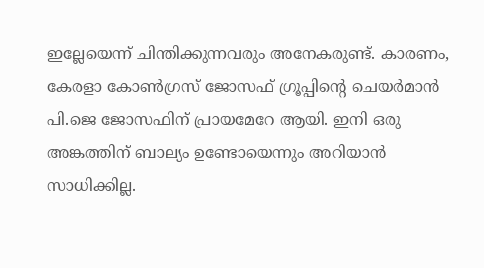ഇല്ലേയെന്ന് ചിന്തിക്കുന്നവരും അനേകരുണ്ട്. കാരണം, കേരളാ കോൺഗ്രസ് ജോസഫ് ഗ്രൂപ്പിൻ്റെ ചെയർമാൻ പി.ജെ ജോസഫിന് പ്രായമേറേ ആയി. ഇനി ഒരു അങ്കത്തിന് ബാല്യം ഉണ്ടോയെന്നും അറിയാൻ സാധിക്കില്ല.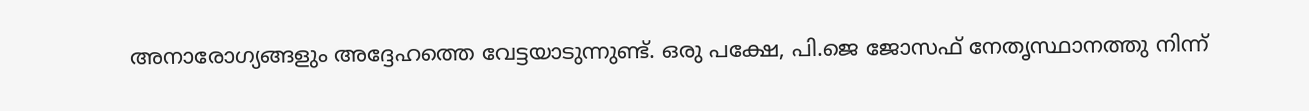അനാരോഗ്യങ്ങളും അദ്ദേഹത്തെ വേട്ടയാടുന്നുണ്ട്. ഒരു പക്ഷേ, പി.ജെ ജോസഫ് നേതൃസ്ഥാനത്തു നിന്ന്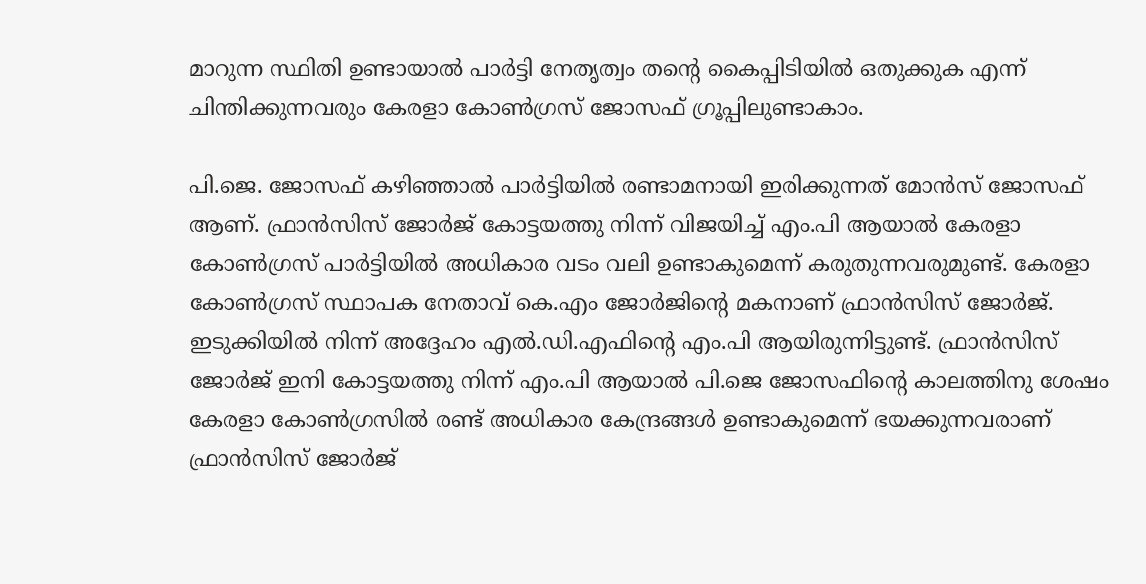മാറുന്ന സ്ഥിതി ഉണ്ടായാൽ പാർട്ടി നേതൃത്വം തൻ്റെ കൈപ്പിടിയിൽ ഒതുക്കുക എന്ന് ചിന്തിക്കുന്നവരും കേരളാ കോൺഗ്രസ് ജോസഫ് ഗ്രൂപ്പിലുണ്ടാകാം.

പി.ജെ. ജോസഫ് കഴിഞ്ഞാൽ പാർട്ടിയിൽ രണ്ടാമനായി ഇരിക്കുന്നത് മോൻസ് ജോസഫ് ആണ്. ഫ്രാൻസിസ് ജോർജ് കോട്ടയത്തു നിന്ന് വിജയിച്ച് എം.പി ആയാൽ കേരളാ കോൺഗ്രസ് പാർട്ടിയിൽ അധികാര വടം വലി ഉണ്ടാകുമെന്ന് കരുതുന്നവരുമുണ്ട്. കേരളാ കോൺഗ്രസ് സ്ഥാപക നേതാവ് കെ.എം ജോർജിൻ്റെ മകനാണ് ഫ്രാൻസിസ് ജോർജ്. ഇടുക്കിയിൽ നിന്ന് അദ്ദേഹം എൽ.ഡി.എഫിൻ്റെ എം.പി ആയിരുന്നിട്ടുണ്ട്. ഫ്രാൻസിസ് ജോർജ് ഇനി കോട്ടയത്തു നിന്ന് എം.പി ആയാൽ പി.ജെ ജോസഫിൻ്റെ കാലത്തിനു ശേഷം കേരളാ കോൺഗ്രസിൽ രണ്ട് അധികാര കേന്ദ്രങ്ങൾ ഉണ്ടാകുമെന്ന് ഭയക്കുന്നവരാണ് ഫ്രാൻസിസ് ജോർജ്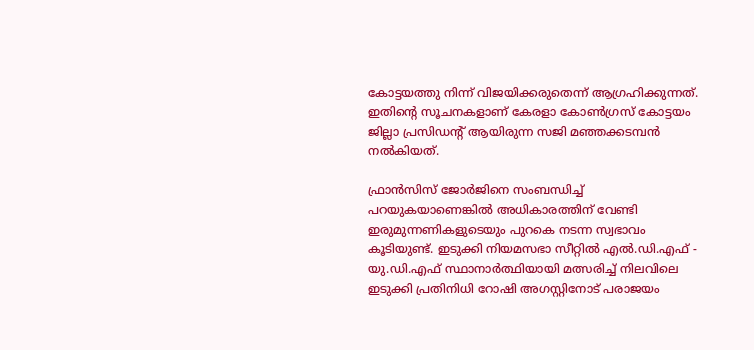കോട്ടയത്തു നിന്ന് വിജയിക്കരുതെന്ന് ആഗ്രഹിക്കുന്നത്. ഇതിൻ്റെ സൂചനകളാണ് കേരളാ കോൺഗ്രസ് കോട്ടയം ജില്ലാ പ്രസിഡൻ്റ് ആയിരുന്ന സജി മഞ്ഞക്കടമ്പൻ നൽകിയത്.

ഫ്രാൻസിസ് ജോർജിനെ സംബന്ധിച്ച് പറയുകയാണെങ്കിൽ അധികാരത്തിന് വേണ്ടി ഇരുമുന്നണികളുടെയും പുറകെ നടന്ന സ്വഭാവം കൂടിയുണ്ട്. ഇടുക്കി നിയമസഭാ സീറ്റിൽ എൽ.ഡി.എഫ് - യു.ഡി.എഫ് സ്ഥാനാർത്ഥിയായി മത്സരിച്ച് നിലവിലെ ഇടുക്കി പ്രതിനിധി റോഷി അഗസ്റ്റിനോട് പരാജയം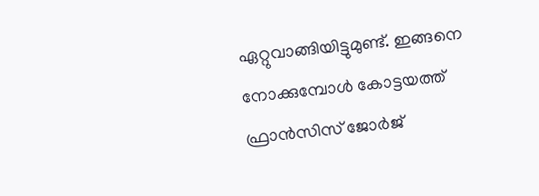ഏറ്റുവാങ്ങിയിട്ടുമുണ്ട്. ഇങ്ങനെ നോക്കുമ്പോൾ കോട്ടയത്ത് ഫ്രാൻസിസ് ജോർജ്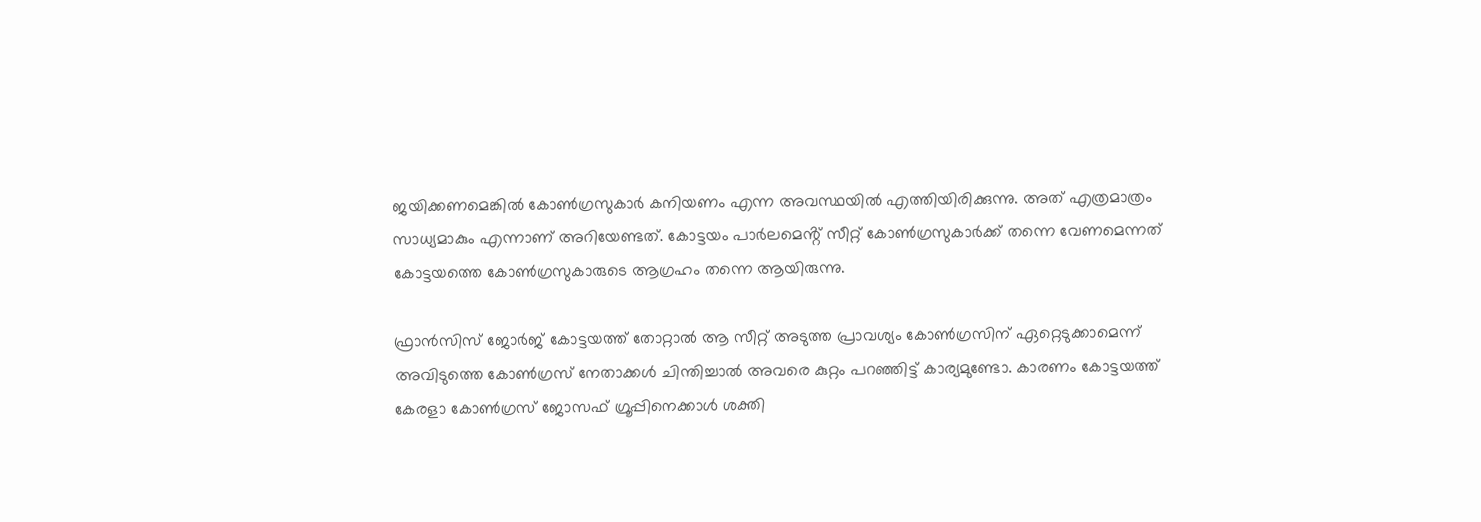ജയിക്കണമെങ്കിൽ കോൺഗ്രസുകാർ കനിയണം എന്ന അവസ്ഥയിൽ എത്തിയിരിക്കുന്നു. അത് എത്രമാത്രം സാധ്യമാകും എന്നാണ് അറിയേണ്ടത്. കോട്ടയം പാർലമെൻ്റ് സീറ്റ് കോൺഗ്രസുകാർക്ക് തന്നെ വേണമെന്നത് കോട്ടയത്തെ കോൺഗ്രസുകാരുടെ ആഗ്രഹം തന്നെ ആയിരുന്നു.

ഫ്രാൻസിസ് ജോർജ് കോട്ടയത്ത് തോറ്റാൽ ആ സീറ്റ് അടുത്ത പ്രാവശ്യം കോൺഗ്രസിന് ഏറ്റെടുക്കാമെന്ന് അവിടുത്തെ കോൺഗ്രസ് നേതാക്കൾ ചിന്തിച്ചാൽ അവരെ കുറ്റം പറഞ്ഞിട്ട് കാര്യമുണ്ടോ. കാരണം കോട്ടയത്ത് കേരളാ കോൺഗ്രസ് ജോസഫ് ഗ്രൂപ്പിനെക്കാൾ ശക്തി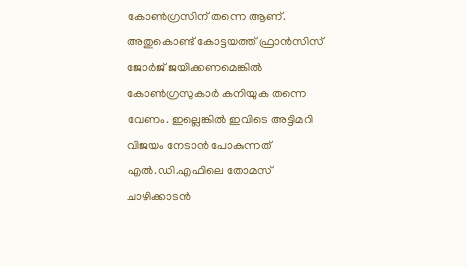കോൺഗ്രസിന് തന്നെ ആണ്. അതുകൊണ്ട് കോട്ടയത്ത് ഫ്രാൻസിസ് ജോർജ് ജയിക്കണമെങ്കിൽ കോൺഗ്രസുകാർ കനിയുക തന്നെ വേണം. ഇല്ലെങ്കിൽ ഇവിടെ അട്ടിമറി വിജയം നേടാൻ പോകുന്നത് എൽ.ഡി.എഫിലെ തോമസ് ചാഴിക്കാടൻ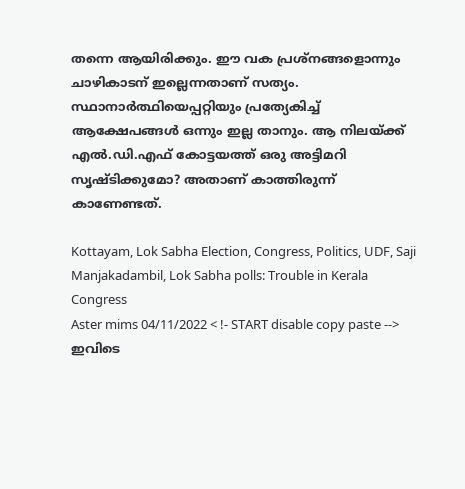തന്നെ ആയിരിക്കും. ഈ വക പ്രശ്നങ്ങളൊന്നും ചാഴികാടന് ഇല്ലെന്നതാണ് സത്യം. സ്ഥാനാർത്ഥിയെപ്പറ്റിയും പ്രത്യേകിച്ച് ആക്ഷേപങ്ങൾ ഒന്നും ഇല്ല താനും. ആ നിലയ്ക്ക് എൽ.ഡി.എഫ് കോട്ടയത്ത് ഒരു അട്ടിമറി സൃഷ്ടിക്കുമോ? അതാണ് കാത്തിരുന്ന് കാണേണ്ടത്.

Kottayam, Lok Sabha Election, Congress, Politics, UDF, Saji Manjakadambil, Lok Sabha polls: Trouble in Kerala Congress
Aster mims 04/11/2022 < !- START disable copy paste -->
ഇവിടെ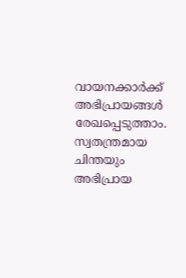വായനക്കാർക്ക് അഭിപ്രായങ്ങൾ രേഖപ്പെടുത്താം. സ്വതന്ത്രമായ ചിന്തയും അഭിപ്രായ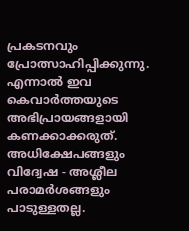പ്രകടനവും പ്രോത്സാഹിപ്പിക്കുന്നു. എന്നാൽ ഇവ കെവാർത്തയുടെ അഭിപ്രായങ്ങളായി കണക്കാക്കരുത്. അധിക്ഷേപങ്ങളും വിദ്വേഷ - അശ്ലീല പരാമർശങ്ങളും പാടുള്ളതല്ല.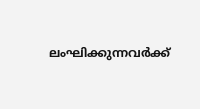ലംഘിക്കുന്നവർക്ക്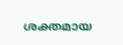ശക്തമായ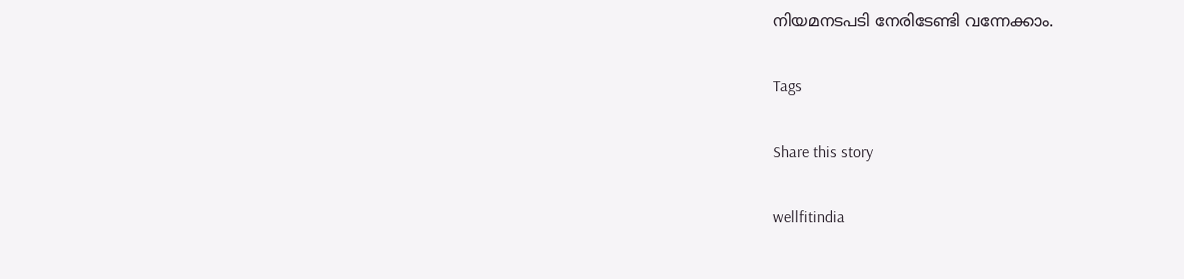നിയമനടപടി നേരിടേണ്ടി വന്നേക്കാം.

Tags

Share this story

wellfitindia